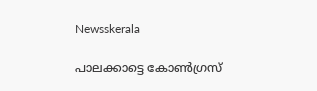Newsskerala

പാലക്കാട്ടെ കോണ്‍ഗ്രസ്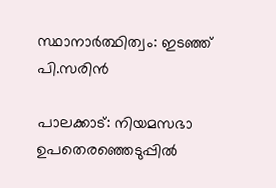സ്ഥാനാര്‍ത്ഥിത്വം: ഇടഞ്ഞ് പി.സരിന്‍

പാലക്കാട്: നിയമസഭാ  ഉപതെരഞ്ഞെടുപ്പില്‍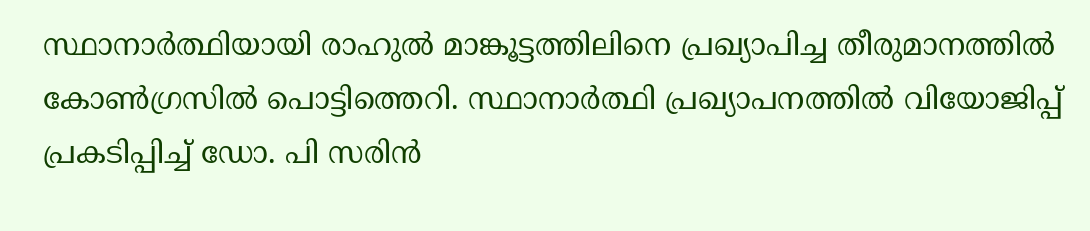സ്ഥാനാര്‍ത്ഥിയായി രാഹുല്‍ മാങ്കൂട്ടത്തിലിനെ പ്രഖ്യാപിച്ച തീരുമാനത്തില്‍ കോണ്‍ഗ്രസില്‍ പൊട്ടിത്തെറി. സ്ഥാനാര്‍ത്ഥി പ്രഖ്യാപനത്തില്‍ വിയോജിപ്പ് പ്രകടിപ്പിച്ച് ഡോ. പി സരിന്‍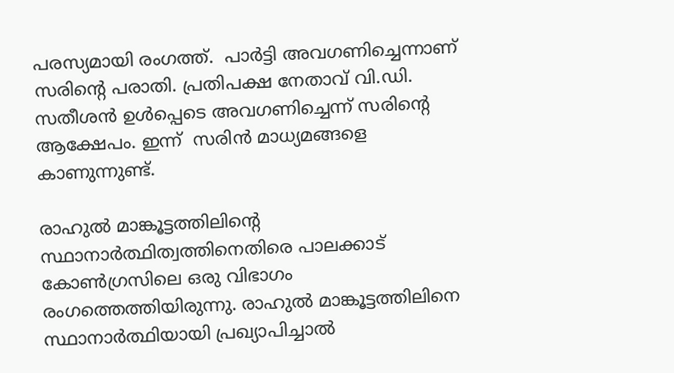പരസ്യമായി രംഗത്ത്.  പാര്‍ട്ടി അവഗണിച്ചെന്നാണ് സരിന്റെ പരാതി. പ്രതിപക്ഷ നേതാവ് വി.ഡി. സതീശന്‍ ഉള്‍പ്പെടെ അവഗണിച്ചെന്ന് സരിന്റെ ആക്ഷേപം. ഇന്ന്  സരിന്‍ മാധ്യമങ്ങളെ കാണുന്നുണ്ട്.

രാഹുല്‍ മാങ്കൂട്ടത്തിലിന്റെ സ്ഥാനാര്‍ത്ഥിത്വത്തിനെതിരെ പാലക്കാട് കോണ്‍ഗ്രസിലെ ഒരു വിഭാഗം രംഗത്തെത്തിയിരുന്നു. രാഹുല്‍ മാങ്കൂട്ടത്തിലിനെ സ്ഥാനാര്‍ത്ഥിയായി പ്രഖ്യാപിച്ചാല്‍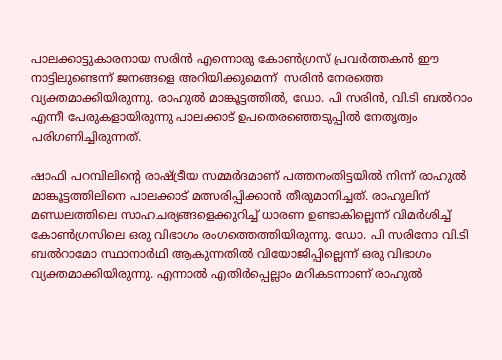പാലക്കാട്ടുകാരനായ സരിന്‍ എന്നൊരു കോണ്‍ഗ്രസ് പ്രവര്‍ത്തകന്‍ ഈ നാട്ടിലുണ്ടെന്ന് ജനങ്ങളെ അറിയിക്കുമെന്ന്  സരിന്‍ നേരത്തെ വ്യക്തമാക്കിയിരുന്നു. രാഹുല്‍ മാങ്കൂട്ടത്തില്‍, ഡോ. പി സരിന്‍, വി.ടി ബല്‍റാം എന്നീ പേരുകളായിരുന്നു പാലക്കാട് ഉപതെരഞ്ഞെടുപ്പില്‍ നേതൃത്വം പരിഗണിച്ചിരുന്നത്.

ഷാഫി പറമ്പിലിന്റെ രാഷ്ട്രീയ സമ്മര്‍ദമാണ് പത്തനംതിട്ടയില്‍ നിന്ന് രാഹുല്‍ മാങ്കൂട്ടത്തിലിനെ പാലക്കാട് മത്സരിപ്പിക്കാന്‍ തീരുമാനിച്ചത്. രാഹുലിന് മണ്ഡലത്തിലെ സാഹചര്യങ്ങളെക്കുറിച്ച് ധാരണ ഉണ്ടാകില്ലെന്ന് വിമര്‍ശിച്ച് കോണ്‍ഗ്രസിലെ ഒരു വിഭാഗം രംഗത്തെത്തിയിരുന്നു. ഡോ. പി സരിനോ വി.ടി ബല്‍റാമോ സ്ഥാനാര്‍ഥി ആകുന്നതില്‍ വിയോജിപ്പില്ലെന്ന് ഒരു വിഭാഗം വ്യക്തമാക്കിയിരുന്നു. എന്നാല്‍ എതിര്‍പ്പെല്ലാം മറികടന്നാണ് രാഹുല്‍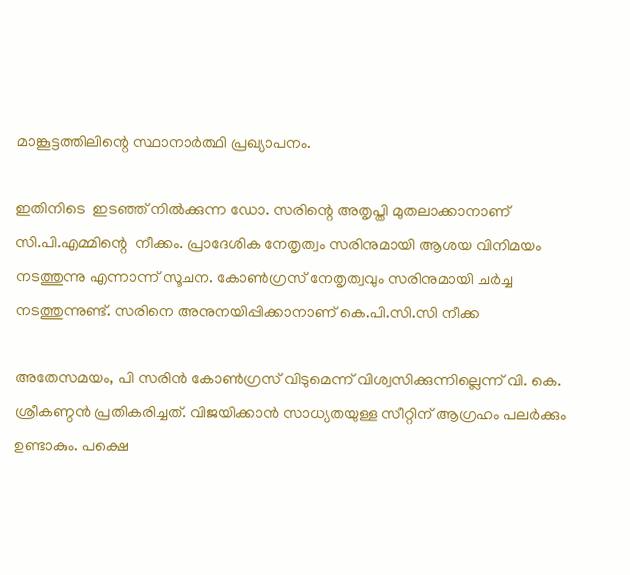മാങ്കൂട്ടത്തിലിന്റെ സ്ഥാനാര്‍ത്ഥി പ്രഖ്യാപനം.

ഇതിനിടെ  ഇടഞ്ഞ് നില്‍ക്കുന്ന ഡോ. സരിന്റെ അതൃപ്തി മുതലാക്കാനാണ് സി.പി.എമ്മിന്റെ  നീക്കം. പ്രാദേശിക നേതൃത്വം സരിനുമായി ആശയ വിനിമയം നടത്തുന്നു എന്നാന്ന് സൂചന. കോണ്‍ഗ്രസ് നേതൃത്വവും സരിനുമായി ചര്‍ച്ച നടത്തുന്നുണ്ട്. സരിനെ അനുനയിപ്പിക്കാനാണ് കെ.പി.സി.സി നീക്ക

അതേസമയം, പി സരിന്‍ കോണ്‍ഗ്രസ് വിടുമെന്ന് വിശ്വസിക്കുന്നില്ലെന്ന് വി. കെ. ശ്രീകണ്ഠന്‍ പ്രതികരിച്ചത്. വിജയിക്കാന്‍ സാധ്യതയുള്ള സീറ്റിന് ആഗ്രഹം പലര്‍ക്കും ഉണ്ടാകും. പക്ഷെ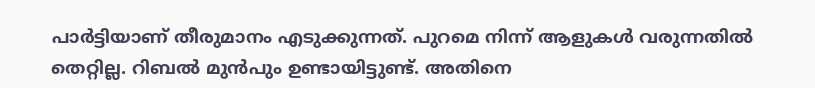പാര്‍ട്ടിയാണ് തീരുമാനം എടുക്കുന്നത്. പുറമെ നിന്ന് ആളുകള്‍ വരുന്നതില്‍ തെറ്റില്ല. റിബല്‍ മുന്‍പും ഉണ്ടായിട്ടുണ്ട്. അതിനെ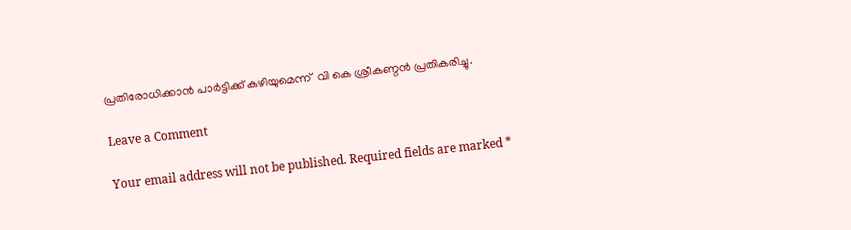പ്രതിരോധിക്കാന്‍ പാര്‍ട്ടിക്ക് കഴിയുമെന്ന്  വി കെ ശ്രീകണ്ഠന്‍ പ്രതികരിച്ചു.

Leave a Comment

Your email address will not be published. Required fields are marked *